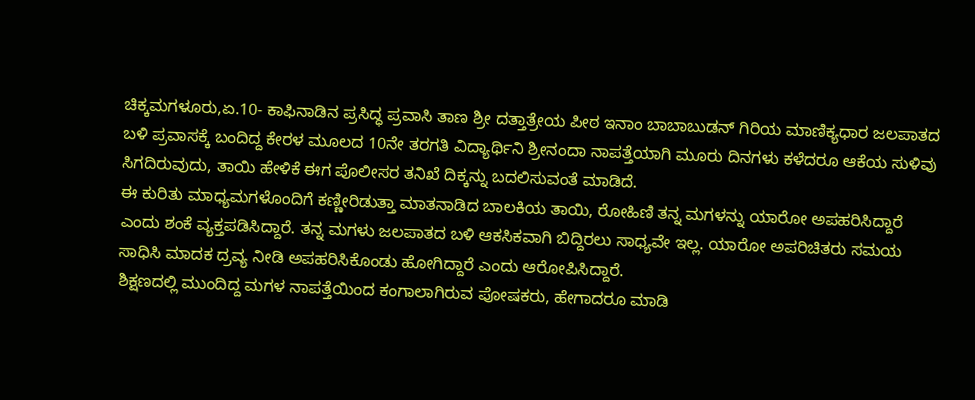ಚಿಕ್ಕಮಗಳೂರು,ಏ.10- ಕಾಫಿನಾಡಿನ ಪ್ರಸಿದ್ಧ ಪ್ರವಾಸಿ ತಾಣ ಶ್ರೀ ದತ್ತಾತ್ರೇಯ ಪೀಠ ಇನಾಂ ಬಾಬಾಬುಡನ್ ಗಿರಿಯ ಮಾಣಿಕ್ಯಧಾರ ಜಲಪಾತದ ಬಳಿ ಪ್ರವಾಸಕ್ಕೆ ಬಂದಿದ್ದ ಕೇರಳ ಮೂಲದ 10ನೇ ತರಗತಿ ವಿದ್ಯಾರ್ಥಿನಿ ಶ್ರೀನಂದಾ ನಾಪತ್ತೆಯಾಗಿ ಮೂರು ದಿನಗಳು ಕಳೆದರೂ ಆಕೆಯ ಸುಳಿವು ಸಿಗದಿರುವುದು, ತಾಯಿ ಹೇಳಿಕೆ ಈಗ ಪೊಲೀಸರ ತನಿಖೆ ದಿಕ್ಕನ್ನು ಬದಲಿಸುವಂತೆ ಮಾಡಿದೆ.
ಈ ಕುರಿತು ಮಾಧ್ಯಮಗಳೊಂದಿಗೆ ಕಣ್ಣೀರಿಡುತ್ತಾ ಮಾತನಾಡಿದ ಬಾಲಕಿಯ ತಾಯಿ, ರೋಹಿಣಿ ತನ್ನ ಮಗಳನ್ನು ಯಾರೋ ಅಪಹರಿಸಿದ್ದಾರೆ ಎಂದು ಶಂಕೆ ವ್ಯಕ್ತಪಡಿಸಿದ್ದಾರೆ. ತನ್ನ ಮಗಳು ಜಲಪಾತದ ಬಳಿ ಆಕಸಿಕವಾಗಿ ಬಿದ್ದಿರಲು ಸಾಧ್ಯವೇ ಇಲ್ಲ. ಯಾರೋ ಅಪರಿಚಿತರು ಸಮಯ ಸಾಧಿಸಿ ಮಾದಕ ದ್ರವ್ಯ ನೀಡಿ ಅಪಹರಿಸಿಕೊಂಡು ಹೋಗಿದ್ದಾರೆ ಎಂದು ಆರೋಪಿಸಿದ್ದಾರೆ.
ಶಿಕ್ಷಣದಲ್ಲಿ ಮುಂದಿದ್ದ ಮಗಳ ನಾಪತ್ತೆಯಿಂದ ಕಂಗಾಲಾಗಿರುವ ಪೋಷಕರು, ಹೇಗಾದರೂ ಮಾಡಿ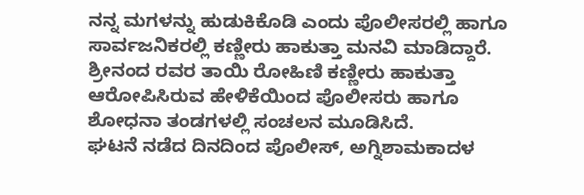ನನ್ನ ಮಗಳನ್ನು ಹುಡುಕಿಕೊಡಿ ಎಂದು ಪೊಲೀಸರಲ್ಲಿ ಹಾಗೂ ಸಾರ್ವಜನಿಕರಲ್ಲಿ ಕಣ್ಣೀರು ಹಾಕುತ್ತಾ ಮನವಿ ಮಾಡಿದ್ದಾರೆ. ಶ್ರೀನಂದ ರವರ ತಾಯಿ ರೋಹಿಣಿ ಕಣ್ಣೀರು ಹಾಕುತ್ತಾ ಆರೋಪಿಸಿರುವ ಹೇಳಿಕೆಯಿಂದ ಪೊಲೀಸರು ಹಾಗೂ ಶೋಧನಾ ತಂಡಗಳಲ್ಲಿ ಸಂಚಲನ ಮೂಡಿಸಿದೆ.
ಘಟನೆ ನಡೆದ ದಿನದಿಂದ ಪೊಲೀಸ್, ಅಗ್ನಿಶಾಮಕಾದಳ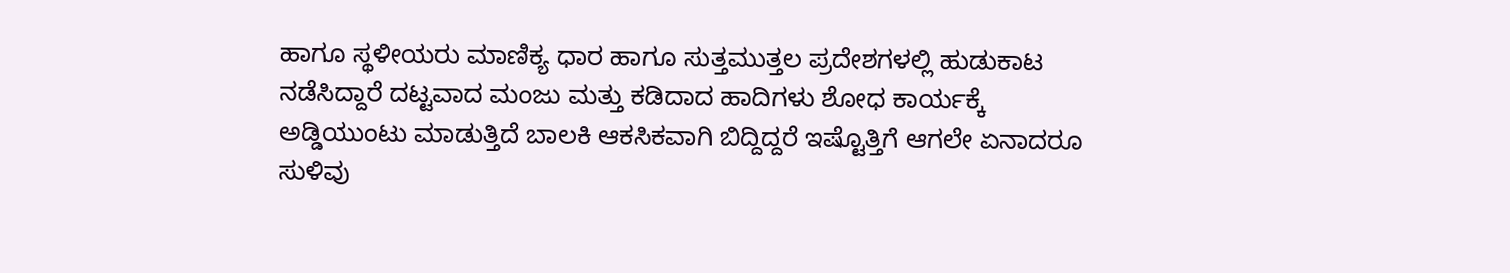ಹಾಗೂ ಸ್ಥಳೀಯರು ಮಾಣಿಕ್ಯ ಧಾರ ಹಾಗೂ ಸುತ್ತಮುತ್ತಲ ಪ್ರದೇಶಗಳಲ್ಲಿ ಹುಡುಕಾಟ ನಡೆಸಿದ್ದಾರೆ ದಟ್ಟವಾದ ಮಂಜು ಮತ್ತು ಕಡಿದಾದ ಹಾದಿಗಳು ಶೋಧ ಕಾರ್ಯಕ್ಕೆ ಅಡ್ಡಿಯುಂಟು ಮಾಡುತ್ತಿದೆ ಬಾಲಕಿ ಆಕಸಿಕವಾಗಿ ಬಿದ್ದಿದ್ದರೆ ಇಷ್ಟೊತ್ತಿಗೆ ಆಗಲೇ ಏನಾದರೂ ಸುಳಿವು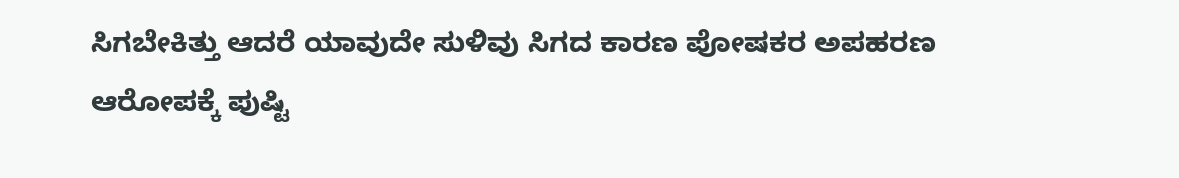ಸಿಗಬೇಕಿತ್ತು ಆದರೆ ಯಾವುದೇ ಸುಳಿವು ಸಿಗದ ಕಾರಣ ಪೋಷಕರ ಅಪಹರಣ ಆರೋಪಕ್ಕೆ ಪುಷ್ಟಿ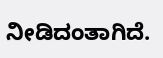ನೀಡಿದಂತಾಗಿದೆ.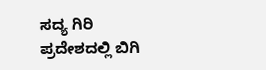ಸದ್ಯ ಗಿರಿ ಪ್ರದೇಶದಲ್ಲಿ ಬಿಗಿ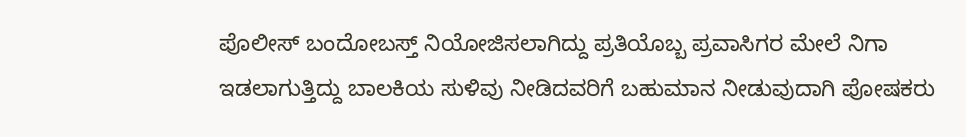ಪೊಲೀಸ್ ಬಂದೋಬಸ್ತ್ ನಿಯೋಜಿಸಲಾಗಿದ್ದು ಪ್ರತಿಯೊಬ್ಬ ಪ್ರವಾಸಿಗರ ಮೇಲೆ ನಿಗಾ ಇಡಲಾಗುತ್ತಿದ್ದು ಬಾಲಕಿಯ ಸುಳಿವು ನೀಡಿದವರಿಗೆ ಬಹುಮಾನ ನೀಡುವುದಾಗಿ ಪೋಷಕರು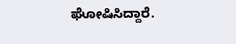ಘೋಷಿಸಿದ್ದಾರೆ.